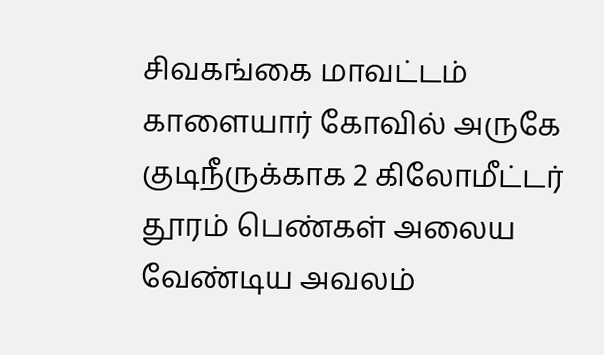சிவகங்கை மாவட்டம் காளையார் கோவில் அருகே குடிநீருக்காக 2 கிலோமீட்டர் தூரம் பெண்கள் அலைய வேண்டிய அவலம்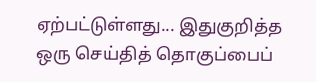ஏற்பட்டுள்ளது... இதுகுறித்த ஒரு செய்தித் தொகுப்பைப்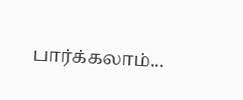பார்க்கலாம்...